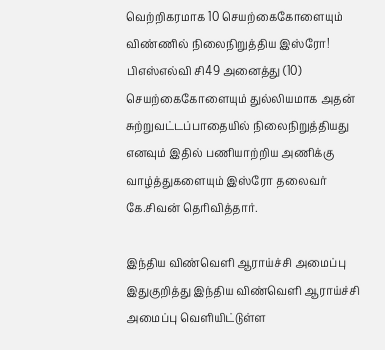வெற்றிகரமாக 10 செயற்கைகோளையும் விண்ணில் நிலைநிறுத்திய இஸ்ரோ!
பிஎஸ்எல்வி சி49 அனைத்து (10) செயற்கைகோளையும் துல்லியமாக அதன் சுற்றுவட்டப்பாதையில் நிலைநிறுத்தியது எனவும் இதில் பணியாற்றிய அணிக்கு வாழ்த்துகளையும் இஸ்ரோ தலைவர் கே.சிவன் தெரிவித்தார்.

இந்திய விண்வெளி ஆராய்ச்சி அமைப்பு
இதுகுறித்து இந்திய விண்வெளி ஆராய்ச்சி அமைப்பு வெளியிட்டுள்ள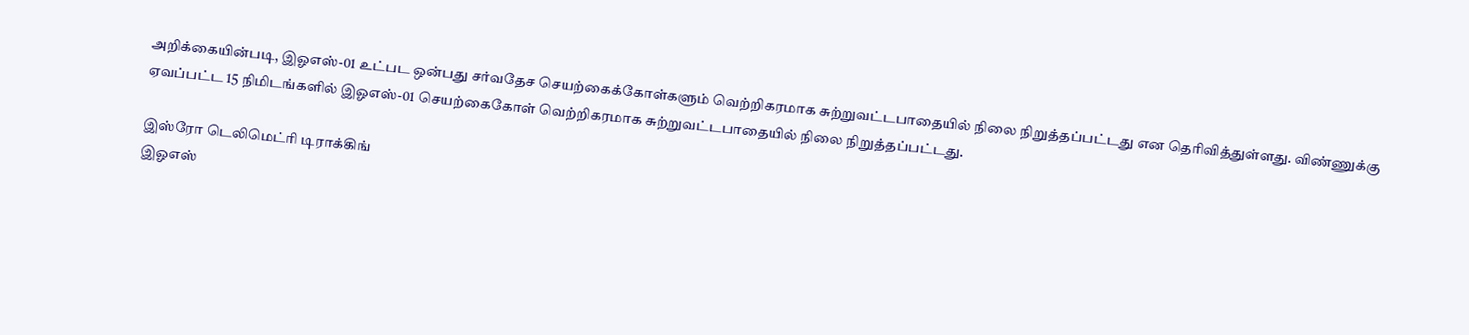அறிக்கையின்படி, இஓஎஸ்-01 உட்பட ஒன்பது சர்வதேச செயற்கைக்கோள்களும் வெற்றிகரமாக சுற்றுவட்டபாதையில் நிலை நிறுத்தப்பட்டது என தெரிவித்துள்ளது. விண்ணுக்கு ஏவப்பட்ட 15 நிமிடங்களில் இஓஎஸ்-01 செயற்கைகோள் வெற்றிகரமாக சுற்றுவட்டபாதையில் நிலை நிறுத்தப்பட்டது.

இஸ்ரோ டெலிமெட்ரி டிராக்கிங்
இஓஎஸ்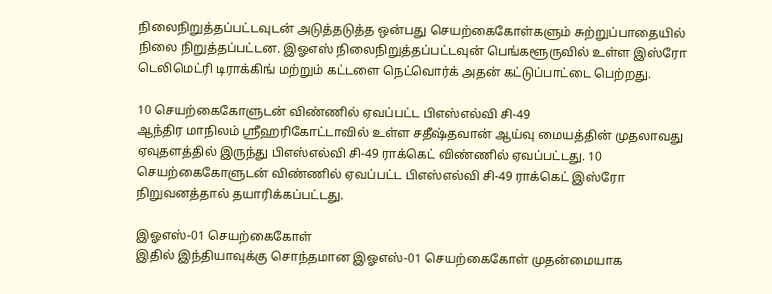நிலைநிறுத்தப்பட்டவுடன் அடுத்தடுத்த ஒன்பது செயற்கைகோள்களும் சுற்றுப்பாதையில் நிலை நிறுத்தப்பட்டன. இஓஎஸ் நிலைநிறுத்தப்பட்டவுன் பெங்களூருவில் உள்ள இஸ்ரோ டெலிமெட்ரி டிராக்கிங் மற்றும் கட்டளை நெட்வொர்க் அதன் கட்டுப்பாட்டை பெற்றது.

10 செயற்கைகோளுடன் விண்ணில் ஏவப்பட்ட பிஎஸ்எல்வி சி-49
ஆந்திர மாநிலம் ஸ்ரீஹரிகோட்டாவில் உள்ள சதீஷ்தவான் ஆய்வு மையத்தின் முதலாவது ஏவுதளத்தில் இருந்து பிஎஸ்எல்வி சி-49 ராக்கெட் விண்ணில் ஏவப்பட்டது. 10 செயற்கைகோளுடன் விண்ணில் ஏவப்பட்ட பிஎஸ்எல்வி சி-49 ராக்கெட் இஸ்ரோ நிறுவனத்தால் தயாரிக்கப்பட்டது.

இஓஎஸ்-01 செயற்கைகோள்
இதில் இந்தியாவுக்கு சொந்தமான இஓஎஸ்-01 செயற்கைகோள் முதன்மையாக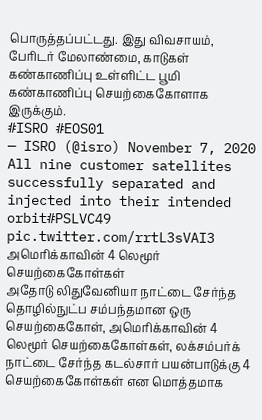பொருத்தப்பட்டது. இது விவசாயம், பேரிடர் மேலாண்மை, காடுகள் கண்காணிப்பு உள்ளிட்ட பூமி கண்காணிப்பு செயற்கைகோளாக இருக்கும்.
#ISRO #EOS01
— ISRO (@isro) November 7, 2020
All nine customer satellites successfully separated and injected into their intended orbit#PSLVC49 pic.twitter.com/rrtL3sVAI3
அமெரிக்காவின் 4 லெமூர் செயற்கைகோள்கள்
அதோடு லிதுவேனியா நாட்டை சேர்ந்த தொழில்நுட்ப சம்பந்தமான ஒரு செயற்கைகோள், அமெரிக்காவின் 4 லெமூர் செயற்கைகோள்கள், லக்சம்பர்க் நாட்டை சேர்ந்த கடல்சார் பயன்பாடுக்கு 4 செயற்கைகோள்கள் என மொத்தமாக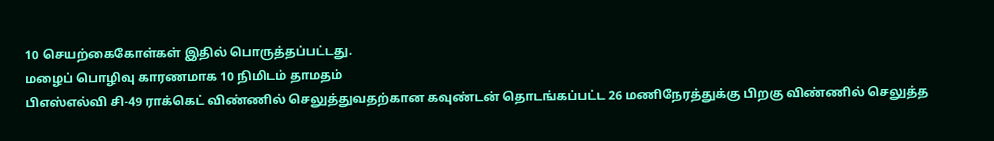10 செயற்கைகோள்கள் இதில் பொருத்தப்பட்டது.
மழைப் பொழிவு காரணமாக 10 நிமிடம் தாமதம்
பிஎஸ்எல்வி சி-49 ராக்கெட் விண்ணில் செலுத்துவதற்கான கவுண்டன் தொடங்கப்பட்ட 26 மணிநேரத்துக்கு பிறகு விண்ணில் செலுத்த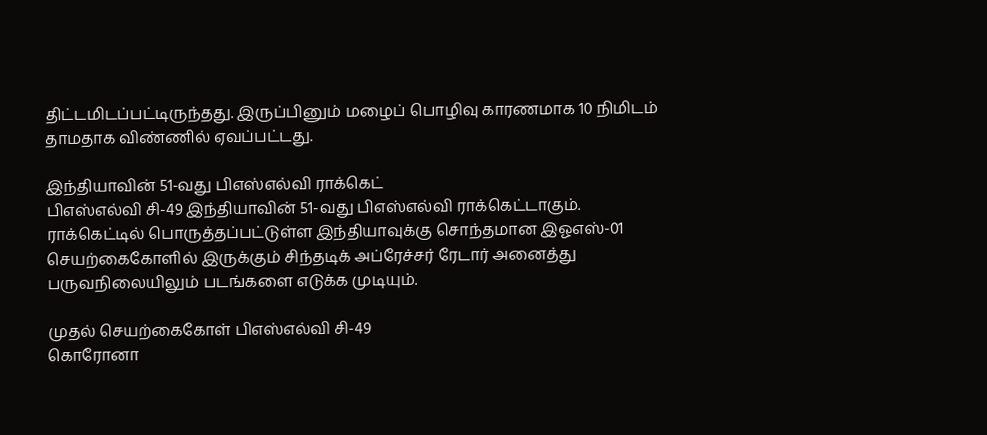திட்டமிடப்பட்டிருந்தது. இருப்பினும் மழைப் பொழிவு காரணமாக 10 நிமிடம் தாமதாக விண்ணில் ஏவப்பட்டது.

இந்தியாவின் 51-வது பிஎஸ்எல்வி ராக்கெட்
பிஎஸ்எல்வி சி-49 இந்தியாவின் 51-வது பிஎஸ்எல்வி ராக்கெட்டாகும். ராக்கெட்டில் பொருத்தப்பட்டுள்ள இந்தியாவுக்கு சொந்தமான இஓஎஸ்-01 செயற்கைகோளில் இருக்கும் சிந்தடிக் அப்ரேச்சர் ரேடார் அனைத்து பருவநிலையிலும் படங்களை எடுக்க முடியும்.

முதல் செயற்கைகோள் பிஎஸ்எல்வி சி-49
கொரோனா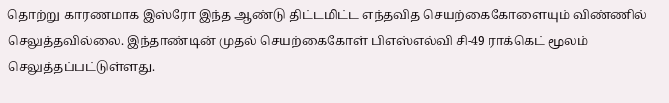தொற்று காரணமாக இஸ்ரோ இந்த ஆண்டு திட்டமிட்ட எந்தவித செயற்கைகோளையும் விண்ணில் செலுத்தவில்லை. இந்தாண்டின் முதல் செயற்கைகோள் பிஎஸ்எல்வி சி-49 ராக்கெட் மூலம் செலுத்தப்பட்டுள்ளது.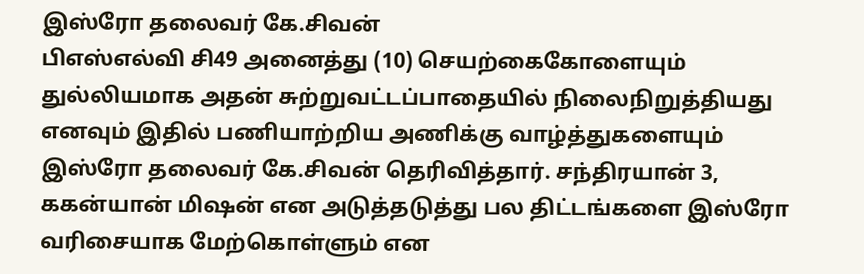இஸ்ரோ தலைவர் கே.சிவன்
பிஎஸ்எல்வி சி49 அனைத்து (10) செயற்கைகோளையும் துல்லியமாக அதன் சுற்றுவட்டப்பாதையில் நிலைநிறுத்தியது எனவும் இதில் பணியாற்றிய அணிக்கு வாழ்த்துகளையும் இஸ்ரோ தலைவர் கே.சிவன் தெரிவித்தார். சந்திரயான் 3, ககன்யான் மிஷன் என அடுத்தடுத்து பல திட்டங்களை இஸ்ரோ வரிசையாக மேற்கொள்ளும் என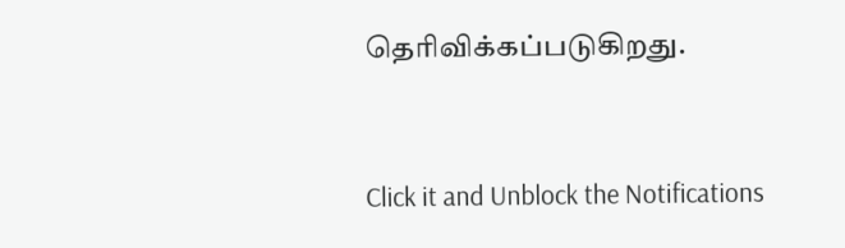தெரிவிக்கப்படுகிறது.


Click it and Unblock the Notifications